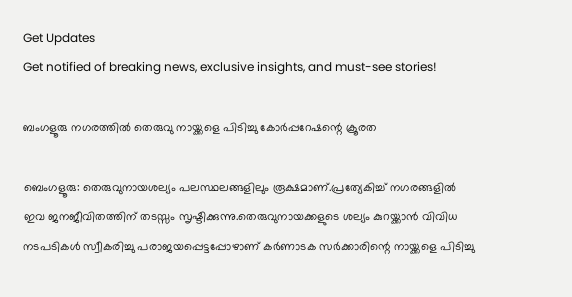Get Updates
Get notified of breaking news, exclusive insights, and must-see stories!

ബംഗളൂരു നഗരത്തില്‍ തെരുവു നായ്ക്കളെ പിടിച്ചു കോര്‍പ്പറേഷന്റെ ക്രൂരത

ബെംഗളൂരു: തെരുവുനായശല്യം പലസ്ഥലങ്ങളിലും രൂക്ഷമാണ്.പ്രത്യേകിച്ച് നഗരങ്ങളില്‍ ഇവ ജനജീവിതത്തിന് തടസ്സം സൃഷ്ടിക്കുന്നു.തെരുവുനായക്കളുടെ ശല്യം കുറയ്ക്കാന്‍ വിവിധ നടപടികള്‍ സ്വീകരിച്ചു പരാജയപ്പെട്ടപ്പോഴാണ് കര്‍ണാടക സര്‍ക്കാരിന്റെ നായ്ക്കളെ പിടിച്ചു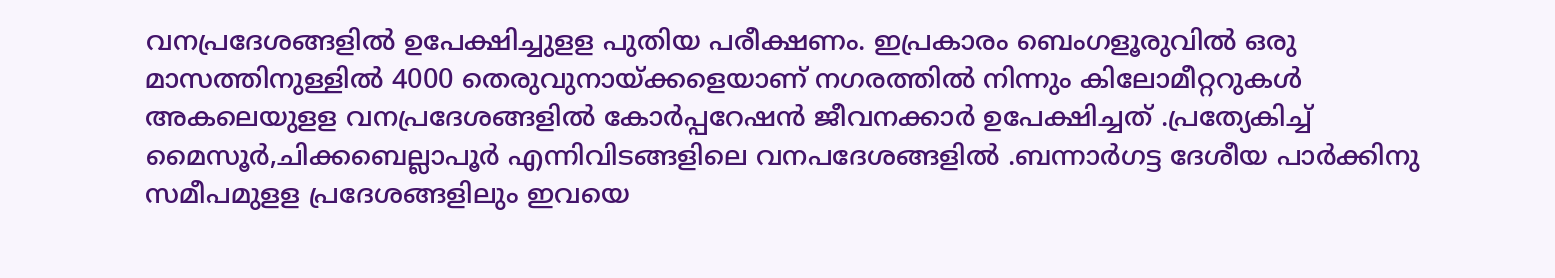വനപ്രദേശങ്ങളില്‍ ഉപേക്ഷിച്ചുളള പുതിയ പരീക്ഷണം. ഇപ്രകാരം ബെംഗളൂരുവില്‍ ഒരു മാസത്തിനുള്ളില്‍ 4000 തെരുവുനായ്ക്കളെയാണ് നഗരത്തില്‍ നിന്നും കിലോമീറ്ററുകള്‍ അകലെയുളള വനപ്രദേശങ്ങളില്‍ കോര്‍പ്പറേഷന്‍ ജീവനക്കാര്‍ ഉപേക്ഷിച്ചത് .പ്രത്യേകിച്ച് മൈസൂര്‍,ചിക്കബെല്ലാപൂര്‍ എന്നിവിടങ്ങളിലെ വനപദേശങ്ങളില്‍ .ബന്നാര്‍ഗട്ട ദേശീയ പാര്‍ക്കിനു സമീപമുളള പ്രദേശങ്ങളിലും ഇവയെ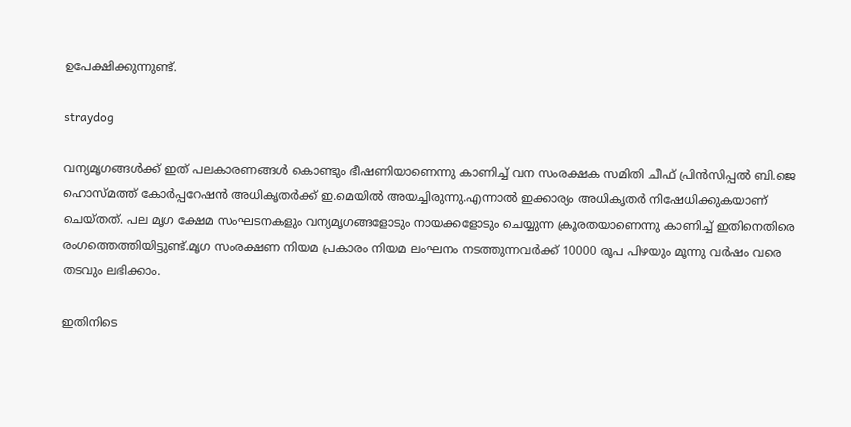ഉപേക്ഷിക്കുന്നുണ്ട്.

straydog

വന്യമൃഗങ്ങള്‍ക്ക് ഇത് പലകാരണങ്ങള്‍ കൊണ്ടും ഭീഷണിയാണെന്നു കാണിച്ച് വന സംരക്ഷക സമിതി ചീഫ് പ്രിന്‍സിപ്പല്‍ ബി.ജെ ഹൊസ്മത്ത് കോര്‍പ്പറേഷന്‍ അധികൃതര്‍ക്ക് ഇ.മെയില്‍ അയച്ചിരുന്നു.എന്നാല്‍ ഇക്കാര്യം അധികൃതര്‍ നിഷേധിക്കുകയാണ് ചെയ്തത്. പല മൃഗ ക്ഷേമ സംഘടനകളും വന്യമൃഗങ്ങളോടും നായക്കളോടും ചെയ്യുന്ന ക്രൂരതയാണെന്നു കാണിച്ച് ഇതിനെതിരെ രംഗത്തെത്തിയിട്ടുണ്ട്.മൃഗ സംരക്ഷണ നിയമ പ്രകാരം നിയമ ലംഘനം നടത്തുന്നവര്‍ക്ക് 10000 രൂപ പിഴയും മൂന്നു വര്‍ഷം വരെ തടവും ലഭിക്കാം.

ഇതിനിടെ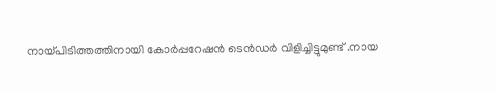നായ്പിടിത്തത്തിനായി കോര്‍പ്പറേഷന്‍ ടെന്‍ഡര്‍ വിളിച്ചിട്ടുമുണ്ട് .നായ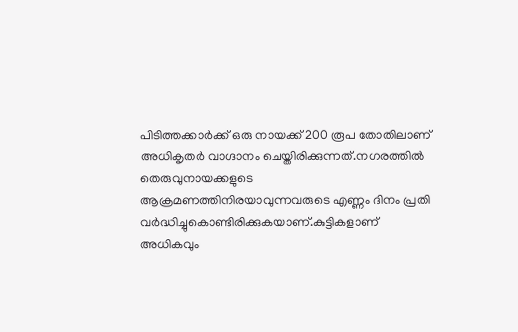പിടിത്തക്കാര്‍ക്ക് ഒരു നായക്ക് 200 രൂപ തോതിലാണ് അധികൃതര്‍ വാഗ്ദാനം ചെയ്തിരിക്കുന്നത്.നഗരത്തില്‍ തെരുവുനായക്കളുടെ ആക്രമണത്തിനിരയാവുന്നവരുടെ എണ്ണം ദിനം പ്രതി വര്‍ദ്ധിച്ചുകൊണ്ടിരിക്കുകയാണ്.കുട്ടികളാണ് അധികവും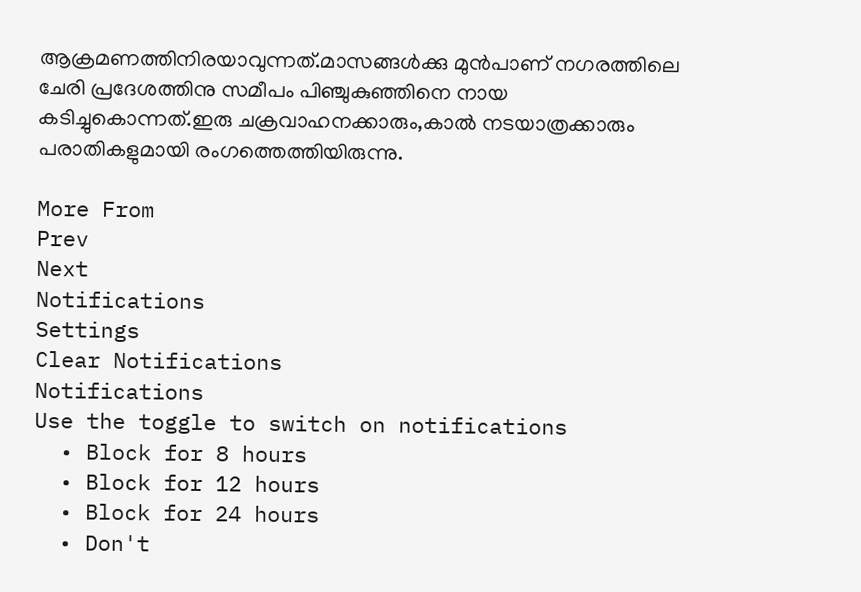ആക്രമണത്തിനിരയാവുന്നത്.മാസങ്ങള്‍ക്കു മുന്‍പാണ് നഗരത്തിലെ ചേരി പ്രദേശത്തിനു സമീപം പിഞ്ചുകുഞ്ഞിനെ നായ കടിച്ചുകൊന്നത്.ഇരു ചക്രവാഹനക്കാരും,കാല്‍ നടയാത്രക്കാരും പരാതികളുമായി രംഗത്തെത്തിയിരുന്നു.

More From
Prev
Next
Notifications
Settings
Clear Notifications
Notifications
Use the toggle to switch on notifications
  • Block for 8 hours
  • Block for 12 hours
  • Block for 24 hours
  • Don't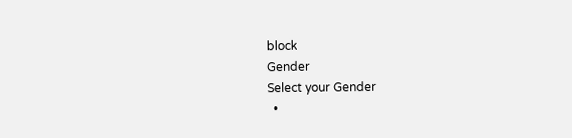block
Gender
Select your Gender
  •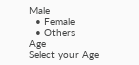Male
  • Female
  • Others
Age
Select your Age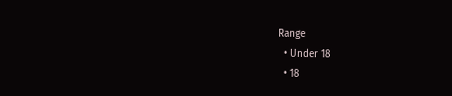Range
  • Under 18
  • 18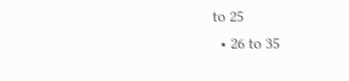to 25
  • 26 to 35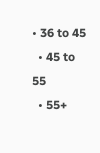• 36 to 45
  • 45 to 55
  • 55+